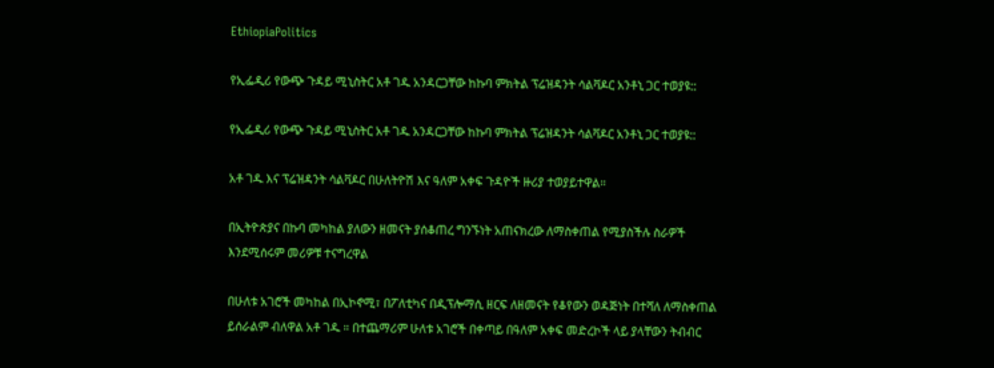EthiopiaPolitics

የኢፌዲሪ የውጭ ጉዳይ ሚኒስትር አቶ ገዱ አንዳርጋቸው ከኩባ ምክትል ፕሬዝዳንት ሳልቫዶር አንቶኒ ጋር ተወያዩ::

የኢፌዲሪ የውጭ ጉዳይ ሚኒስትር አቶ ገዱ አንዳርጋቸው ከኩባ ምክትል ፕሬዝዳንት ሳልቫዶር አንቶኒ ጋር ተወያዩ::

አቶ ገዱ እና ፕሬዝዳንት ሳልቫዶር በሁለትዮሽ እና ዓለም አቀፍ ጉዳዮች ዙሪያ ተወያይተዋል።

በኢትዮጵያና በኩባ መካከል ያለውን ዘመናት ያሰቆጠረ ግንኙነት አጠናክረው ለማስቀጠል የሚያስችሉ ስራዎች እንደሚሰሩም መሪዎቹ ተናግረዋል

በሁለቱ አገሮች መካከል በኢኮኖሚ፣ በፖለቲካና በዲፕሎማሲ ዘርፍ ለዘመናት የቆየውን ወዳጅነት በተሻለ ለማስቀጠል ይሰራልም ብለዋል አቶ ገዱ ። በተጨማሪም ሁለቱ አገሮች በቀጣይ በዓለም አቀፍ መድረኮች ላይ ያላቸውን ትብብር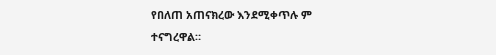የበለጠ አጠናክረው እንደሚቀጥሉ ም ተናግረዋል።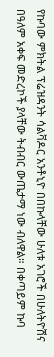የኩባው ምክትል ፕሬዝዳንት ሳልቫዶር አንቶኒዮ በበኩላቸው ሁለቱ አገሮች በሁለትዮሽና በዓለም አቀፍ መድረኮች ያላቸው ትብብር ውጤታማ ነው ብለዋል። በቀጣይም ኩባ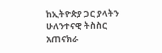ከኢትዮጵያ ጋር ያላትን ሁለንተናዊ ትስስር አጠናክራ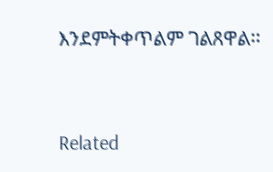እንደምትቀጥልም ገልጸዋል፡፡



Related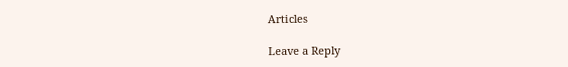Articles

Leave a Reply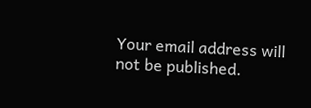Your email address will not be published.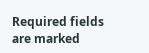Required fields are marked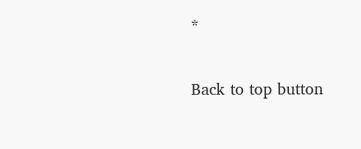*

Back to top button